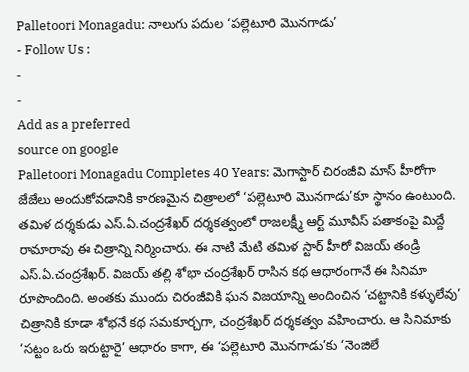Palletoori Monagadu: నాలుగు పదుల ‘పల్లెటూరి మొనగాడు’
- Follow Us :
-
-
Add as a preferred
source on google
Palletoori Monagadu Completes 40 Years: మెగాస్టార్ చిరంజీవి మాస్ హీరోగా జేజేలు అందుకోవడానికి కారణమైన చిత్రాలలో ‘పల్లెటూరి మొనగాడు’కూ స్థానం ఉంటుంది. తమిళ దర్శకుడు ఎస్.ఏ.చంద్రశేఖర్ దర్శకత్వంలో రాజలక్ష్మీ ఆర్ట్ మూవీస్ పతాకంపై మిద్దే రామారావు ఈ చిత్రాన్ని నిర్మించారు. ఈ నాటి మేటి తమిళ స్టార్ హీరో విజయ్ తండ్రి ఎస్.ఏ.చంద్రశేఖర్. విజయ్ తల్లి శోభా చంద్రశేఖర్ రాసిన కథ ఆధారంగానే ఈ సినిమా రూపొందింది. అంతకు ముందు చిరంజీవికి ఘన విజయాన్ని అందించిన ‘చట్టానికి కళ్ళులేవు’ చిత్రానికి కూడా శోభనే కథ సమకూర్చగా, చంద్రశేఖర్ దర్శకత్వం వహించారు. ఆ సినిమాకు ‘సట్టం ఒరు ఇరుట్టారై’ ఆధారం కాగా, ఈ ‘పల్లెటూరి మొనగాడు’కు ‘నెంజిలే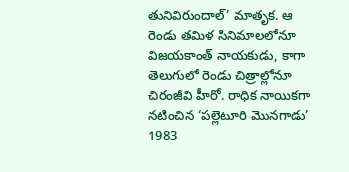తునివిరుందాల్’ మాతృక. ఆ రెండు తమిళ సినిమాలలోనూ విజయకాంత్ నాయకుడు, కాగా తెలుగులో రెండు చిత్రాల్లోనూ చిరంజీవి హీరో. రాధిక నాయికగా నటించిన ‘పల్లెటూరి మొనగాడు’ 1983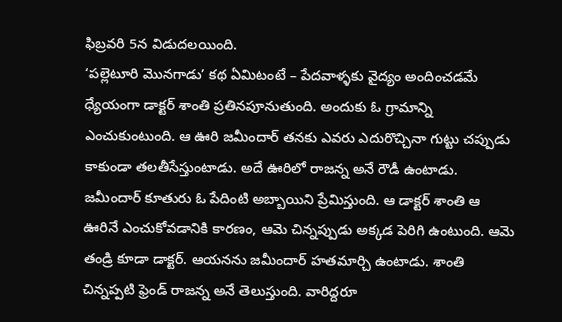ఫిబ్రవరి 5న విడుదలయింది.
‘పల్లెటూరి మొనగాడు’ కథ ఏమిటంటే – పేదవాళ్ళకు వైద్యం అందించడమే ధ్యేయంగా డాక్టర్ శాంతి ప్రతినపూనుతుంది. అందుకు ఓ గ్రామాన్ని ఎంచుకుంటుంది. ఆ ఊరి జమీందార్ తనకు ఎవరు ఎదురొచ్చినా గుట్టు చప్పుడు కాకుండా తలతీసేస్తుంటాడు. అదే ఊరిలో రాజన్న అనే రౌడీ ఉంటాడు. జమీందార్ కూతురు ఓ పేదింటి అబ్బాయిని ప్రేమిస్తుంది. ఆ డాక్టర్ శాంతి ఆ ఊరినే ఎంచుకోవడానికి కారణం, ఆమె చిన్నప్పుడు అక్కడ పెరిగి ఉంటుంది. ఆమె తండ్రి కూడా డాక్టర్. ఆయనను జమీందార్ హతమార్చి ఉంటాడు. శాంతి చిన్నప్పటి ఫ్రెండ్ రాజన్న అనే తెలుస్తుంది. వారిద్దరూ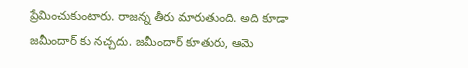ప్రేమించుకుంటారు. రాజన్న తీరు మారుతుంది. అది కూడా జమీందార్ కు నచ్చదు. జమీందార్ కూతురు, ఆమె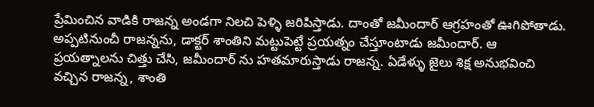ప్రేమించిన వాడికి రాజన్న అండగా నిలచి పెళ్ళి జరిపిస్తాడు. దాంతో జమీందార్ ఆగ్రహంతో ఊగిపోతాడు. అప్పటినుంచీ రాజన్నను, డాక్టర్ శాంతిని మట్టుపెట్టే ప్రయత్నం చేస్తూంటాడు జమీందార్. ఆ ప్రయత్నాలను చిత్తు చేసి, జమీందార్ ను హతమారుస్తాడు రాజన్న. ఏడేళ్ళు జైలు శిక్ష అనుభవించి వచ్చిన రాజన్న, శాంతి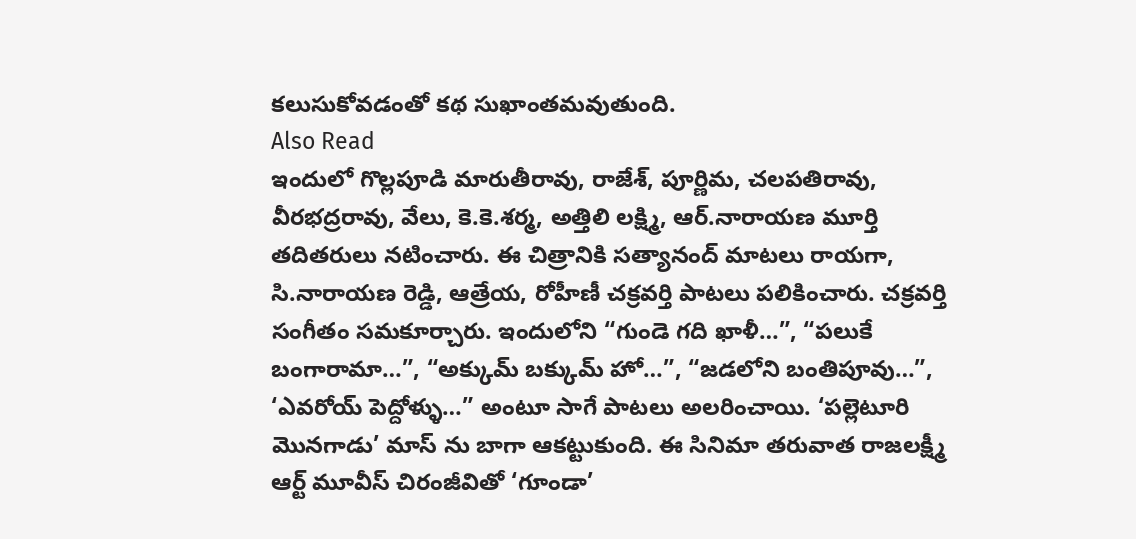కలుసుకోవడంతో కథ సుఖాంతమవుతుంది.
Also Read
ఇందులో గొల్లపూడి మారుతీరావు, రాజేశ్, పూర్ణిమ, చలపతిరావు, వీరభద్రరావు, వేలు, కె.కె.శర్మ, అత్తిలి లక్ష్మి, ఆర్.నారాయణ మూర్తి తదితరులు నటించారు. ఈ చిత్రానికి సత్యానంద్ మాటలు రాయగా, సి.నారాయణ రెడ్డి, ఆత్రేయ, రోహీణీ చక్రవర్తి పాటలు పలికించారు. చక్రవర్తి సంగీతం సమకూర్చారు. ఇందులోని “గుండె గది ఖాళీ…”, “పలుకే బంగారామా…”, “అక్కుమ్ బక్కుమ్ హో…”, “జడలోని బంతిపూవు…”, ‘ఎవరోయ్ పెద్దోళ్ళు…” అంటూ సాగే పాటలు అలరించాయి. ‘పల్లెటూరి మొనగాడు’ మాస్ ను బాగా ఆకట్టుకుంది. ఈ సినిమా తరువాత రాజలక్ష్మీ ఆర్ట్ మూవీస్ చిరంజీవితో ‘గూండా’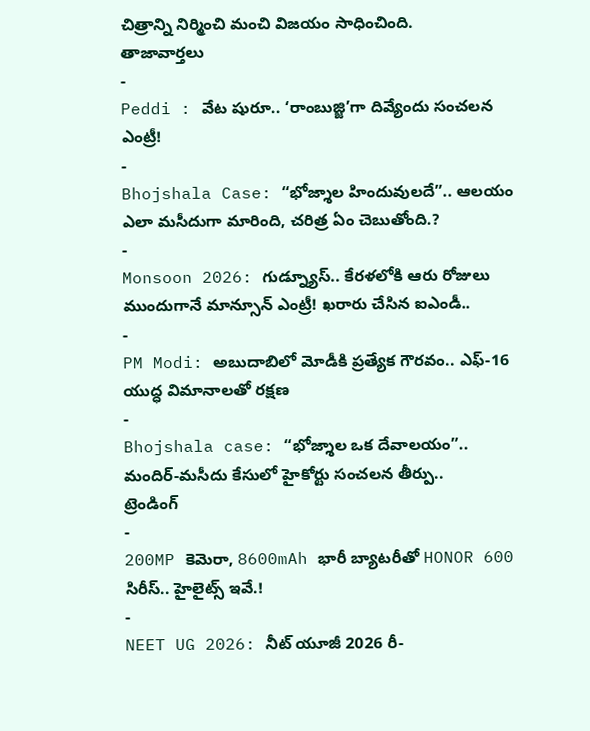చిత్రాన్ని నిర్మించి మంచి విజయం సాధించింది.
తాజావార్తలు
-
Peddi : వేట షురూ.. ‘రాంబుజ్జి’గా దివ్యేందు సంచలన ఎంట్రీ!
-
Bhojshala Case: “భోజ్శాల హిందువులదే”.. ఆలయం ఎలా మసీదుగా మారింది, చరిత్ర ఏం చెబుతోంది.?
-
Monsoon 2026: గుడ్న్యూస్.. కేరళలోకి ఆరు రోజులు ముందుగానే మాన్సూన్ ఎంట్రీ! ఖరారు చేసిన ఐఎండీ..
-
PM Modi: అబుదాబిలో మోడీకి ప్రత్యేక గౌరవం.. ఎఫ్-16 యుద్ధ విమానాలతో రక్షణ
-
Bhojshala case: “భోజ్శాల ఒక దేవాలయం”.. మందిర్-మసీదు కేసులో హైకోర్టు సంచలన తీర్పు..
ట్రెండింగ్
-
200MP కెమెరా, 8600mAh భారీ బ్యాటరీతో HONOR 600 సిరీస్.. హైలైట్స్ ఇవే.!
-
NEET UG 2026: నీట్ యూజీ 2026 రీ-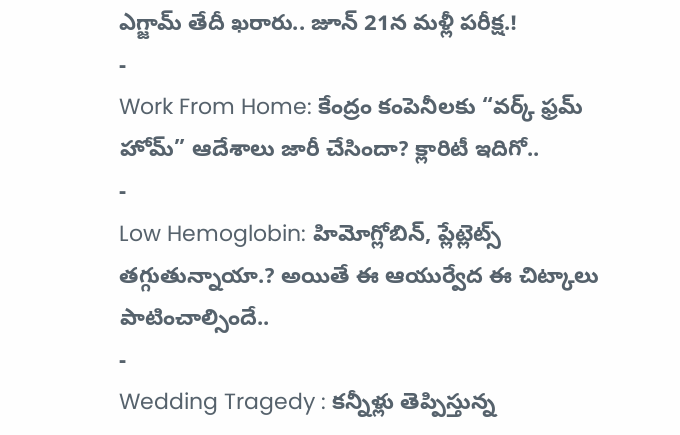ఎగ్జామ్ తేదీ ఖరారు.. జూన్ 21న మళ్లీ పరీక్ష.!
-
Work From Home: కేంద్రం కంపెనీలకు “వర్క్ ఫ్రమ్ హోమ్” ఆదేశాలు జారీ చేసిందా? క్లారిటీ ఇదిగో..
-
Low Hemoglobin: హిమోగ్లోబిన్, ప్లేట్లెట్స్ తగ్గుతున్నాయా.? అయితే ఈ ఆయుర్వేద ఈ చిట్కాలు పాటించాల్సిందే..
-
Wedding Tragedy : కన్నీళ్లు తెప్పిస్తున్న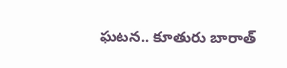ఘటన.. కూతురు బారాత్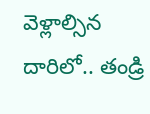వెళ్లాల్సిన దారిలో.. తండ్రి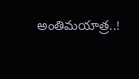అంతిమయాత్ర..!